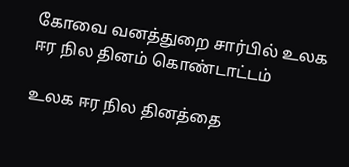கோவை வனத்துறை சார்பில் உலக ஈர நில தினம் கொண்டாட்டம்

உலக ஈர நில தினத்தை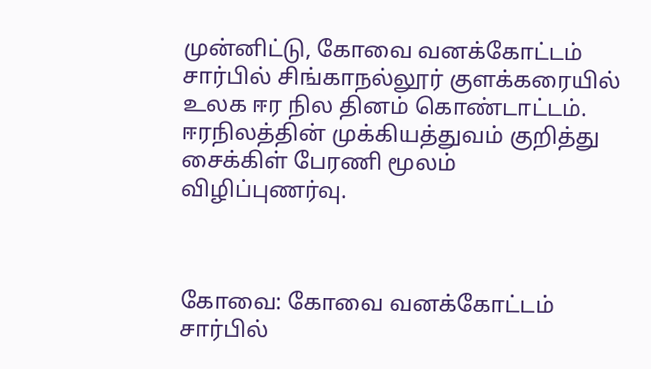முன்னிட்டு, கோவை வனக்கோட்டம் சார்பில் சிங்காநல்லூர் குளக்கரையில் உலக ஈர நில தினம் கொண்டாட்டம். ஈரநிலத்தின் முக்கியத்துவம் குறித்து சைக்கிள் பேரணி மூலம் விழிப்புணர்வு.



கோவை: கோவை வனக்கோட்டம் சார்பில்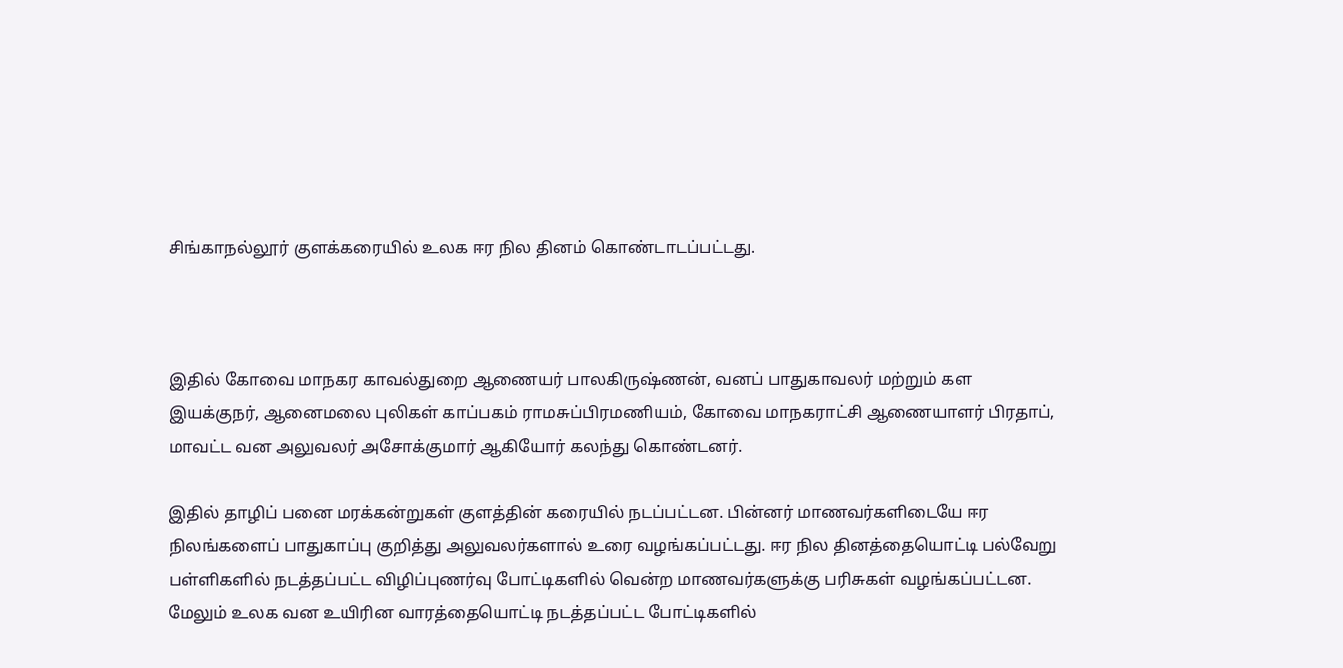சிங்காநல்லூர் குளக்கரையில் உலக ஈர நில தினம் கொண்டாடப்பட்டது.



இதில் கோவை மாநகர காவல்துறை ஆணையர் பாலகிருஷ்ணன், வனப் பாதுகாவலர் மற்றும் கள இயக்குநர், ஆனைமலை புலிகள் காப்பகம் ராமசுப்பிரமணியம், கோவை மாநகராட்சி ஆணையாளர் பிரதாப், மாவட்ட வன அலுவலர் அசோக்குமார் ஆகியோர் கலந்து கொண்டனர்.

இதில் தாழிப் பனை மரக்கன்றுகள் குளத்தின் கரையில் நடப்பட்டன. பின்னர் மாணவர்களிடையே ஈர நிலங்களைப் பாதுகாப்பு குறித்து அலுவலர்களால் உரை வழங்கப்பட்டது. ஈர நில தினத்தையொட்டி பல்வேறு பள்ளிகளில் நடத்தப்பட்ட விழிப்புணர்வு போட்டிகளில் வென்ற மாணவர்களுக்கு பரிசுகள் வழங்கப்பட்டன. மேலும் உலக வன உயிரின வாரத்தையொட்டி நடத்தப்பட்ட போட்டிகளில்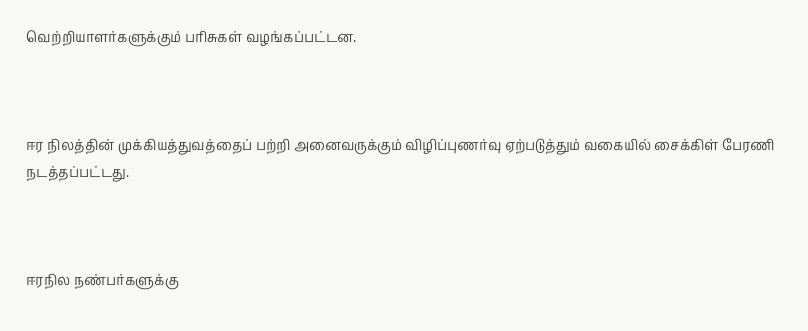வெற்றியாளர்களுக்கும் பரிசுகள் வழங்கப்பட்டன.



ஈர நிலத்தின் முக்கியத்துவத்தைப் பற்றி அனைவருக்கும் விழிப்புணர்வு ஏற்படுத்தும் வகையில் சைக்கிள் பேரணி நடத்தப்பட்டது.



ஈரநில நண்பர்களுக்கு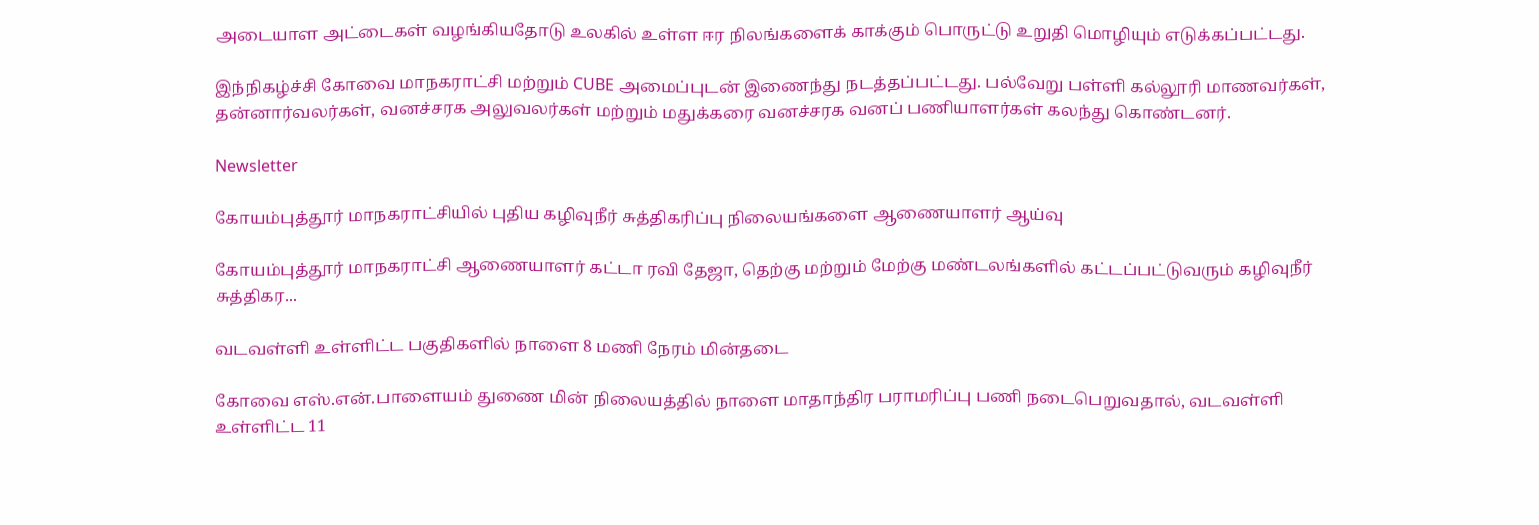அடையாள அட்டைகள் வழங்கியதோடு உலகில் உள்ள ஈர நிலங்களைக் காக்கும் பொருட்டு உறுதி மொழியும் எடுக்கப்பட்டது.

இந்நிகழ்ச்சி கோவை மாநகராட்சி மற்றும் CUBE அமைப்புடன் இணைந்து நடத்தப்பட்டது. பல்வேறு பள்ளி கல்லூரி மாணவர்கள், தன்னார்வலர்கள், வனச்சரக அலுவலர்கள் மற்றும் மதுக்கரை வனச்சரக வனப் பணியாளர்கள் கலந்து கொண்டனர்.

Newsletter

கோயம்புத்தூர் மாநகராட்சியில் புதிய கழிவுநீர் சுத்திகரிப்பு நிலையங்களை ஆணையாளர் ஆய்வு

கோயம்புத்தூர் மாநகராட்சி ஆணையாளர் கட்டா ரவி தேஜா, தெற்கு மற்றும் மேற்கு மண்டலங்களில் கட்டப்பட்டுவரும் கழிவுநீர் சுத்திகர...

வடவள்ளி உள்ளிட்ட பகுதிகளில் நாளை 8 மணி நேரம் மின்தடை

கோவை எஸ்.என்.பாளையம் துணை மின் நிலையத்தில் நாளை மாதாந்திர பராமரிப்பு பணி நடைபெறுவதால், வடவள்ளி உள்ளிட்ட 11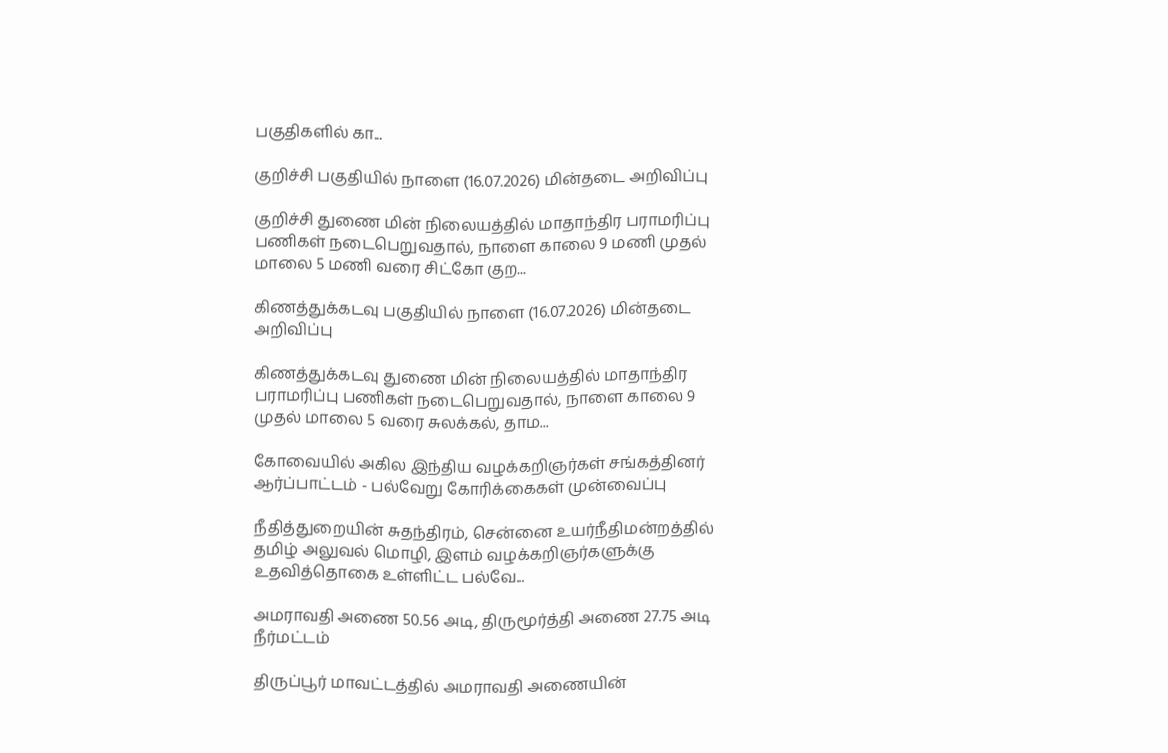பகுதிகளில் கா...

குறிச்சி பகுதியில் நாளை (16.07.2026) மின்தடை அறிவிப்பு

குறிச்சி துணை மின் நிலையத்தில் மாதாந்திர பராமரிப்பு பணிகள் நடைபெறுவதால், நாளை காலை 9 மணி முதல் மாலை 5 மணி வரை சிட்கோ குற...

கிணத்துக்கடவு பகுதியில் நாளை (16.07.2026) மின்தடை அறிவிப்பு

கிணத்துக்கடவு துணை மின் நிலையத்தில் மாதாந்திர பராமரிப்பு பணிகள் நடைபெறுவதால், நாளை காலை 9 முதல் மாலை 5 வரை சுலக்கல், தாம...

கோவையில் அகில இந்திய வழக்கறிஞர்கள் சங்கத்தினர் ஆர்ப்பாட்டம் - பல்வேறு கோரிக்கைகள் முன்வைப்பு

நீதித்துறையின் சுதந்திரம், சென்னை உயர்நீதிமன்றத்தில் தமிழ் அலுவல் மொழி, இளம் வழக்கறிஞர்களுக்கு உதவித்தொகை உள்ளிட்ட பல்வே...

அமராவதி அணை 50.56 அடி, திருமூர்த்தி அணை 27.75 அடி நீர்மட்டம்

திருப்பூர் மாவட்டத்தில் அமராவதி அணையின்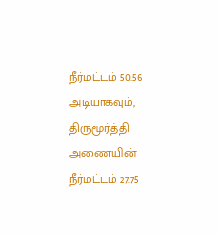நீர்மட்டம் 50.56 அடியாகவும், திருமூர்த்தி அணையின் நீர்மட்டம் 27.75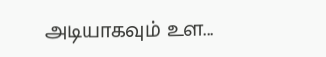அடியாகவும் உள...